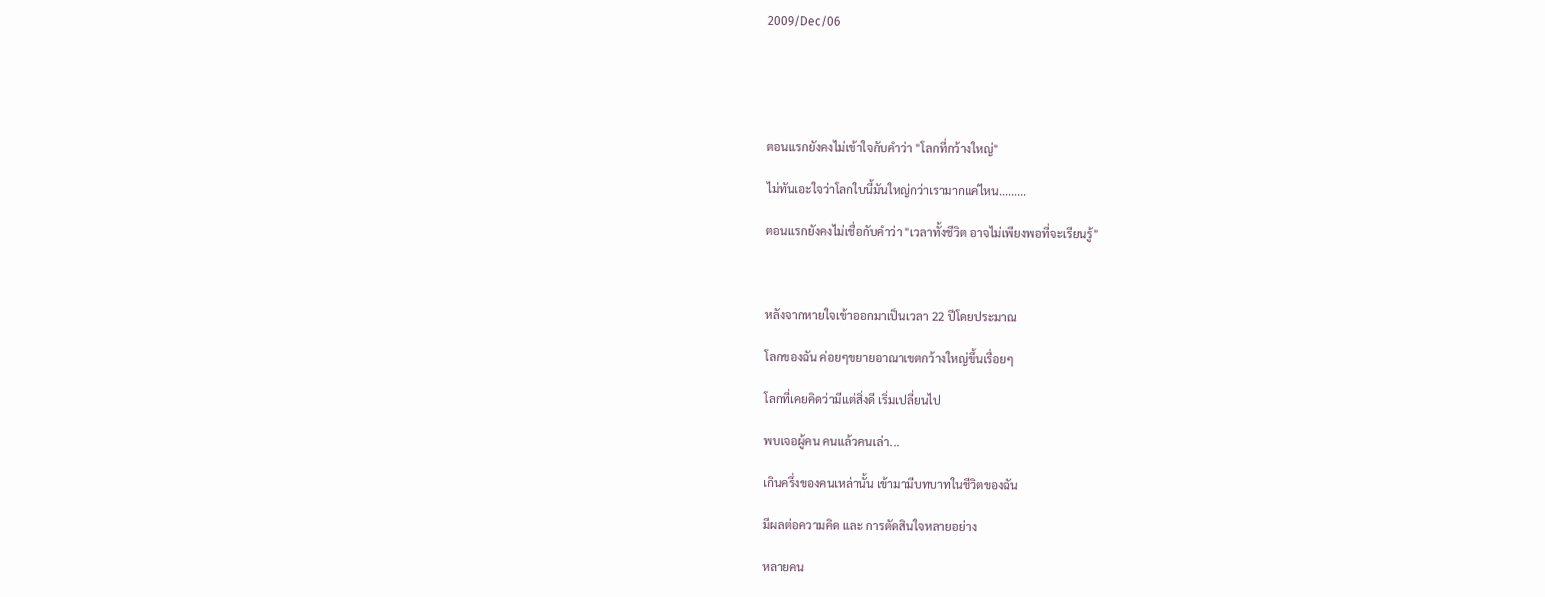2009/Dec/06





ตอนแรกยังคงไม่เข้าใจกับคำว่า "โลกที่กว้างใหญ่"

ไม่ทันเอะใจว่าโลกใบนี้มันใหญ่กว่าเรามากแค่ไหน.........

ตอนแรกยังคงไม่เชื่อกับคำว่า "เวลาทั้งชีวิต อาจไม่เพียงพอที่จะเรียนรู้"



หลังจากหายใจเข้าออกมาเป็นเวลา 22 ปีโดยประมาณ

โลกของฉัน ค่อยๆขยายอาณาเขตกว้างใหญ่ขึ้นเรื่อยๆ

โลกที่เคยคิดว่ามีแต่สิ่งดี เริ่มเปลี่ยนไป

พบเจอผู้คน คนแล้วคนเล่า...

เกินครึ่งของคนเหล่านั้น เข้ามามีบทบาทในชีวิตของฉัน

มีผลต่อความคิด และ การตัดสินใจหลายอย่าง

หลายคน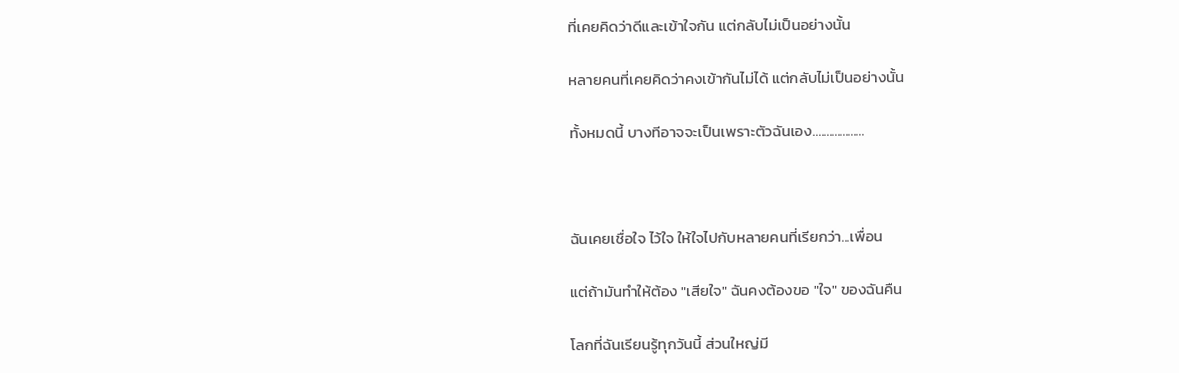ที่เคยคิดว่าดีและเข้าใจกัน แต่กลับไม่เป็นอย่างนั้น

หลายคนที่เคยคิดว่าคงเข้ากันไม่ได้ แต่กลับไม่เป็นอย่างนั้น

ทั้งหมดนี้ บางทีอาจจะเป็นเพราะตัวฉันเอง...................



ฉันเคยเชื่อใจ ไว้ใจ ให้ใจไปกับหลายคนที่เรียกว่า...เพื่อน

แต่ถ้ามันทำให้ต้อง "เสียใจ" ฉันคงต้องขอ "ใจ" ของฉันคืน

โลกที่ฉันเรียนรู้ทุกวันนี้ ส่วนใหญ่มี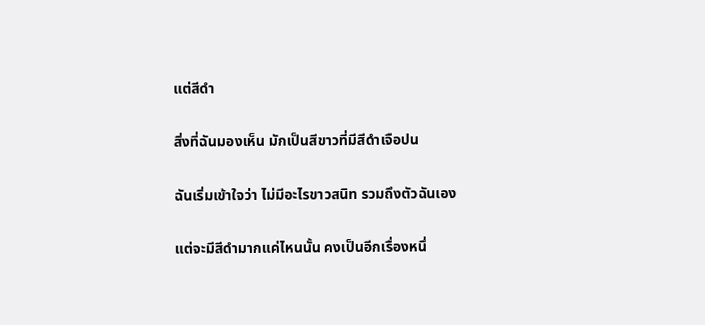แต่สีดำ

สิ่งที่ฉันมองเห็น มักเป็นสีขาวที่มีสีดำเจือปน

ฉันเริ่มเข้าใจว่า ไม่มีอะไรขาวสนิท รวมถึงตัวฉันเอง

แต่จะมีสีดำมากแค่ไหนนั้น คงเป็นอีกเรื่องหนึ่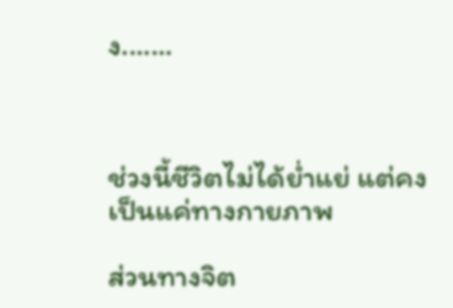ง.......



ช่วงนี้ชีวิตไม่ได้ย่ำแย่ แต่คงเป็นแค่ทางกายภาพ

ส่วนทางจิต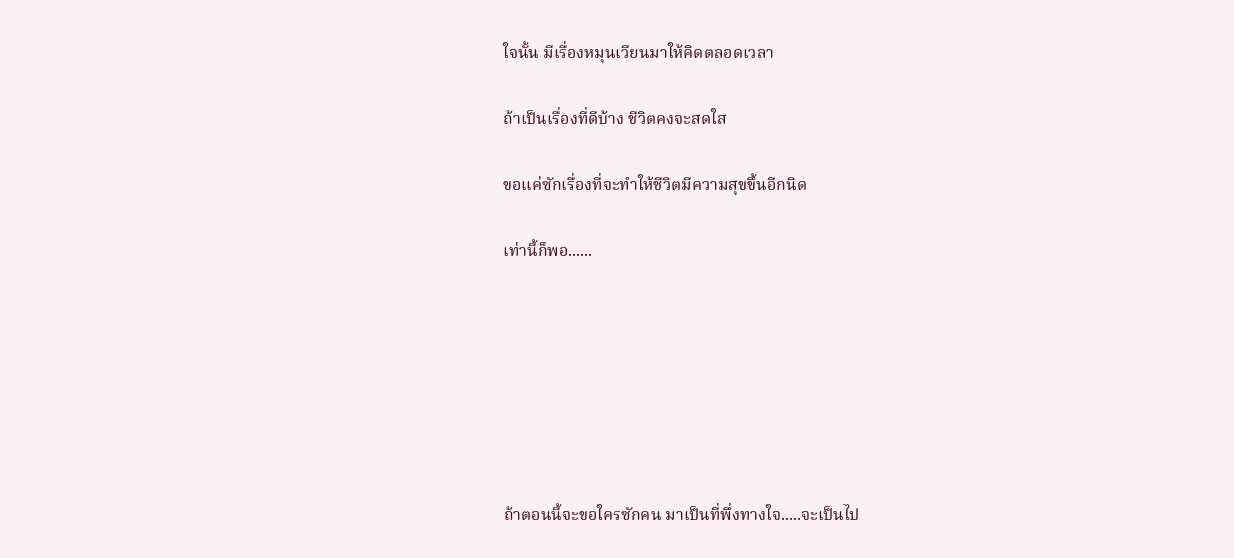ใจนั้น มีเรื่องหมุนเวียนมาให้คิดตลอดเวลา

ถ้าเป็นเรื่องที่ดีบ้าง ชีวิตคงจะสดใส

ขอแค่ซักเรื่องที่จะทำให้ชีวิตมีความสุขขึ้นอีกนิด

เท่านี้ก็พอ......







ถ้าตอนนี้จะขอใครซักคน มาเป็นที่พึ่งทางใจ.....จะเป็นไป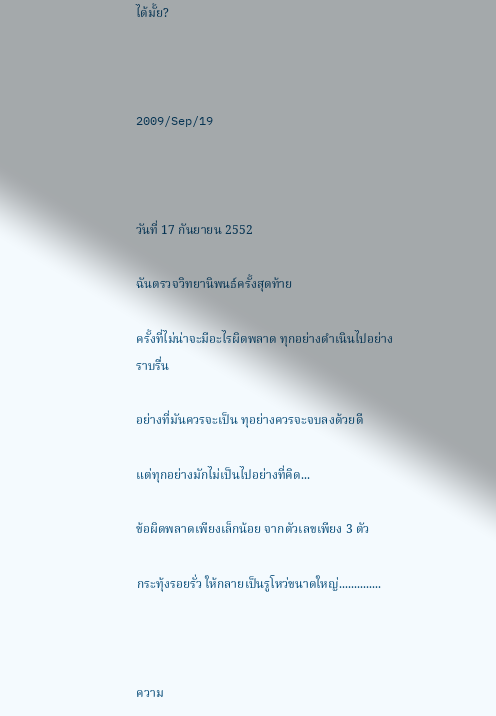ได้มั้ย?



2009/Sep/19



วันที่ 17 กันยายน 2552

ฉันตรวจวิทยานิพนธ์ครั้งสุดท้าย

ครั้งที่ไม่น่าจะมีอะไรผิดพลาด ทุกอย่างดำเนินไปอย่างราบรื่น

อย่างที่มันควรจะเป็น ทุอย่างควรจะจบลงด้วยดี

แต่ทุกอย่างมักไม่เป็นไปอย่างที่คิด...

ข้อผิดพลาดเพียงเล็กน้อย จากตัวเลขเพียง 3 ตัว

กระทุ้งรอยรั่ว ให้กลายเป็นรูโหว่ขนาดใหญ่..............



ความ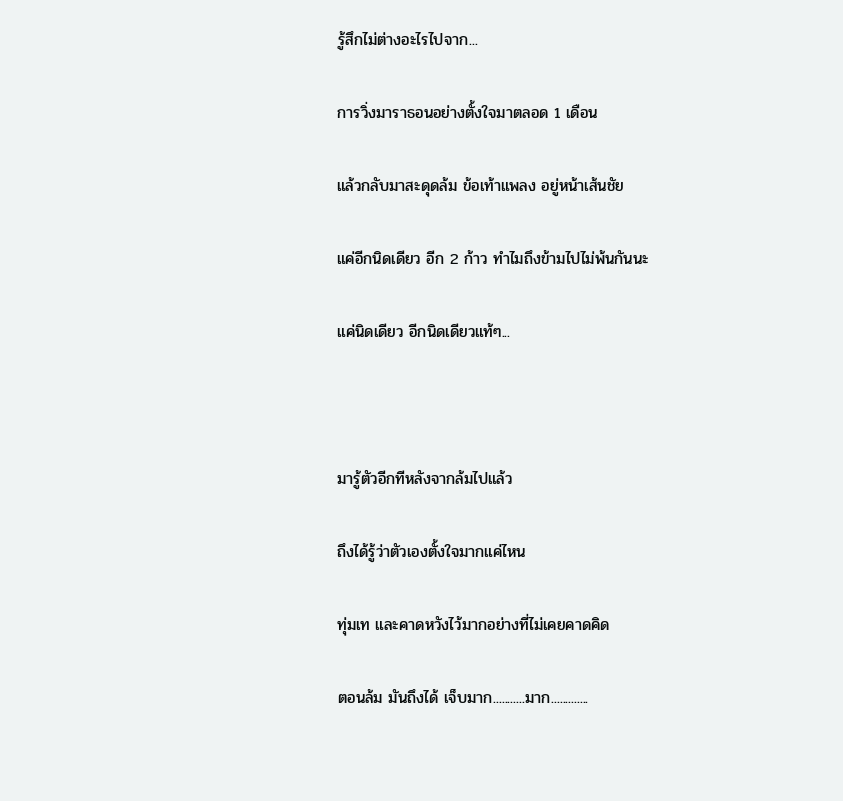รู้สึกไม่ต่างอะไรไปจาก...

การวิ่งมาราธอนอย่างตั้งใจมาตลอด 1 เดือน

แล้วกลับมาสะดุดล้ม ข้อเท้าแพลง อยู่หน้าเส้นชัย

แค่อีกนิดเดียว อีก 2 ก้าว ทำไมถึงข้ามไปไม่พ้นกันนะ

แค่นิดเดียว อีกนิดเดียวแท้ๆ...



มารู้ตัวอีกทีหลังจากล้มไปแล้ว

ถึงได้รู้ว่าตัวเองตั้งใจมากแค่ไหน

ทุ่มเท และคาดหวังไว้มากอย่างที่ไม่เคยคาดคิด

ตอนล้ม มันถึงได้ เจ็บมาก...........มาก.............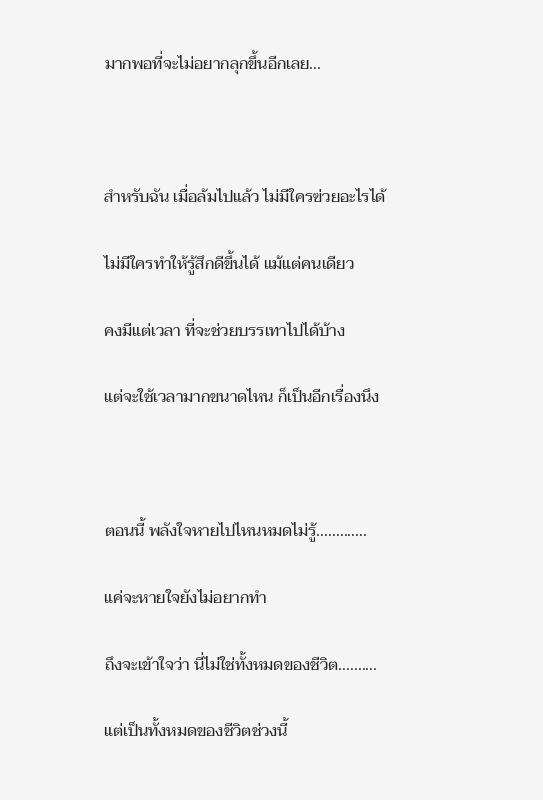มากพอที่จะไม่อยากลุกขึ้นอีกเลย...



สำหรับฉัน เมื่อล้มไปแล้ว ไม่มีใครฃ่วยอะไรได้

ไม่มีใครทำให้รู้สึกดีขึ้นได้ แม้แต่คนเดียว

คงมีแต่เวลา ที่จะช่วยบรรเทาไปได้บ้าง

แต่จะใช้เวลามากขนาดไหน ก็เป็นอีกเรื่องนึง



ตอนนี้ พลังใจหายไปไหนหมดไม่รู้.............

แค่จะหายใจยังไม่อยากทำ

ถึงจะเข้าใจว่า นี่ไม่ใช่ทั้งหมดของชีวิต..........

แต่เป็นทั้งหมดของชีวิตช่วงนี้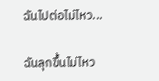ฉันไปต่อไม่ไหว...

ฉันลุกขึ้นไม่ไหว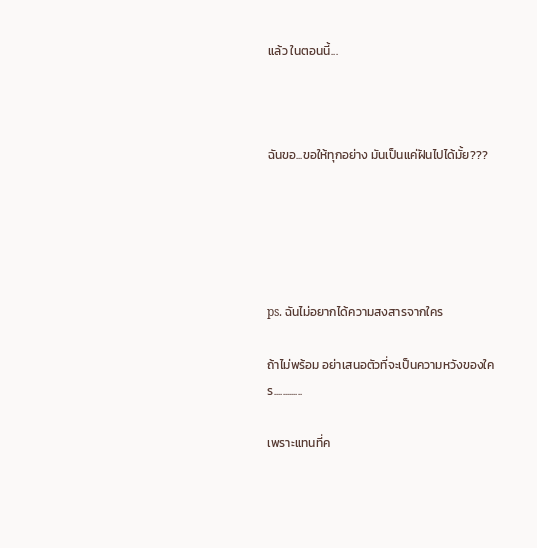แล้ว ในตอนนี้...



ฉันขอ...ขอให้ทุกอย่าง มันเป็นแค่ฝันไปได้มั้ย???





ps. ฉันไม่อยากได้ความสงสารจากใคร

ถ้าไม่พร้อม อย่าเสนอตัวที่จะเป็นความหวังของใคร.............

เพราะแทนที่ค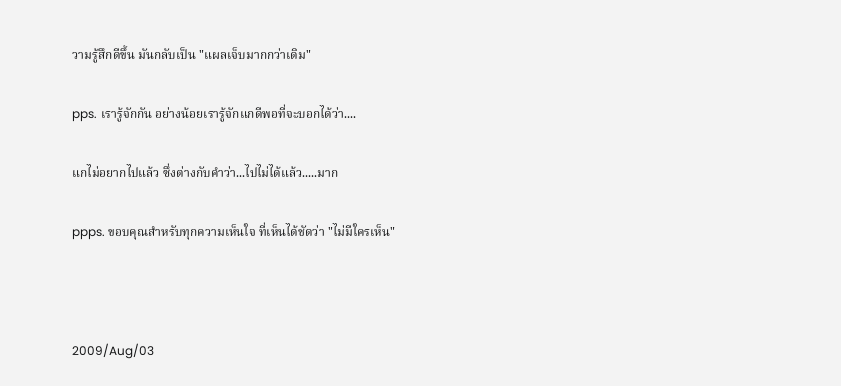วามรู้สึกดีขึ้น มันกลับเป็น "แผลเจ็บมากกว่าเดิม"

pps. เรารู้จักกัน อย่างน้อยเรารู้จักแกดีพอที่จะบอกได้ว่า....

แกไม่อยากไปแล้ว ซึ่งต่างกับคำว่า...ไปไม่ได้แล้ว.....มาก

ppps. ขอบคุณสำหรับทุกความเห็นใจ ที่เห็นได้ชัดว่า "ไม่มีใครเห็น"



2009/Aug/03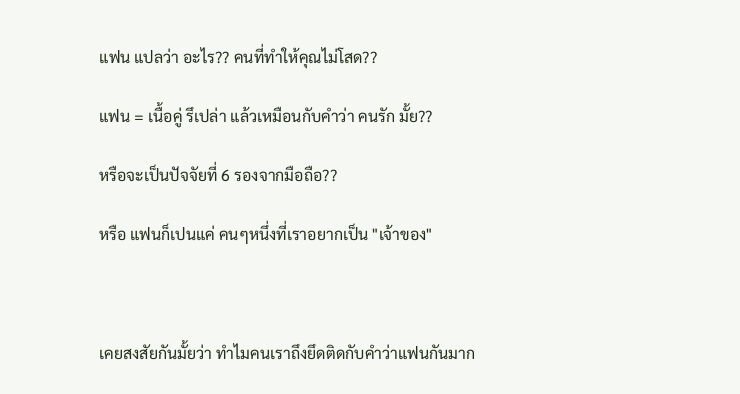แฟน แปลว่า อะไร?? คนที่ทำให้คุณไม่โสด??

แฟน = เนื้อคู่ รึเปล่า แล้วเหมือนกับคำว่า คนรัก มั้ย??

หรือจะเป็นปัจจัยที่ 6 รองจากมือถือ??

หรือ แฟนก็เปนแค่ คนๆหนึ่งที่เราอยากเป็น "เจ้าของ"



เคยสงสัยกันมั้ยว่า ทำไมคนเราถึงยึดติดกับคำว่าแฟนกันมาก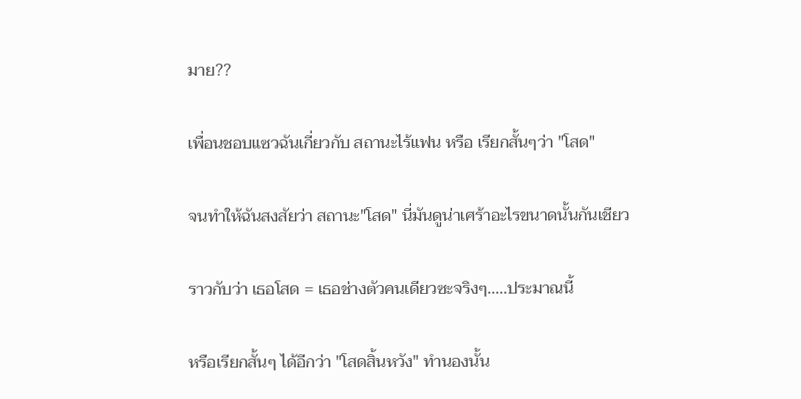มาย??

เพื่อนชอบแซวฉันเกี่ยวกับ สถานะไร้แฟน หรือ เรียกสั้นๆว่า "โสด"

จนทำให้ฉันสงสัยว่า สถานะ"โสด" นี่มันดูน่าเศร้าอะไรขนาดนั้นกันเชียว

ราวกับว่า เธอโสด = เธอช่างตัวคนเดียวซะจริงๆ.....ประมาณนี้

หรือเรียกสั้นๆ ได้อีกว่า "โสดสิ้นหวัง" ทำนองนั้น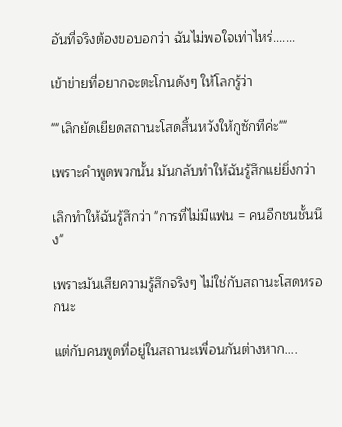อันที่จริงต้องขอบอกว่า ฉันไม่พอใจเท่าไหร่.......

เข้าข่ายที่อยากจะตะโกนดังๆ ให้โลกรู้ว่า

""เลิกยัดเยียดสถานะโสดสิ้นหวังให้กูซักทีค่ะ""

เพราะคำพูดพวกนั้น มันกลับทำให้ฉันรู้สึกแย่ยิ่งกว่า

เลิกทำให้ฉันรู้สึกว่า "การที่ไม่มีแฟน = คนอีกชนชั้นนึง"

เพราะมันเสียความรู้สึกจริงๆ ไม่ใช่กับสถานะโสดหรอกนะ

แต่กับคนพูดที่อยู่ในสถานะเพื่อนกันต่างหาก....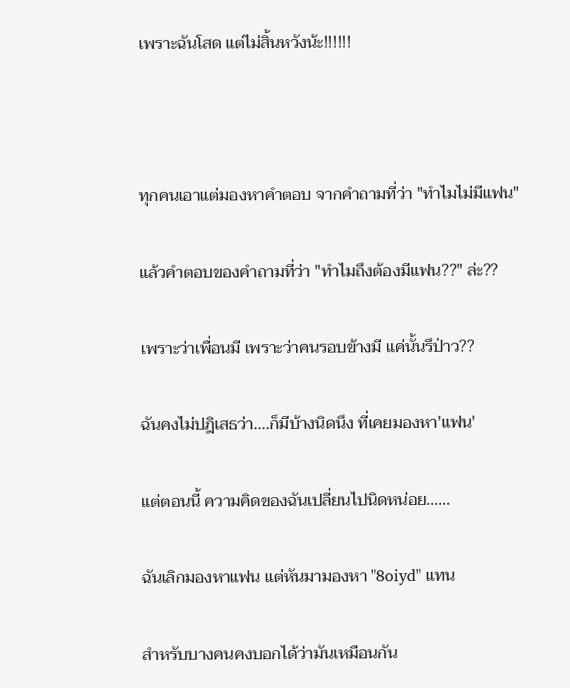เพราะฉันโสด แต่ไม่สิ้นหวังน้ะ!!!!!!



ทุกคนเอาแต่มองหาคำตอบ จากคำถามที่ว่า "ทำไมไม่มีแฟน"

แล้วคำตอบของคำถามที่ว่า "ทำไมถึงต้องมีแฟน??" ล่ะ??

เพราะว่าเพื่อนมี เพราะว่าคนรอบข้างมี แค่นั้นรึป่าว??

ฉันคงไม่ปฎิเสธว่า....ก็มีบ้างนิดนึง ที่เคยมองหา'แฟน'

แต่ตอนนี้ ความคิดของฉันเปลี่ยนไปนิดหน่อย......

ฉันเลิกมองหาแฟน แต่หันมามองหา "8oiyd" แทน

สำหรับบางคนคงบอกได้ว่ามันเหมือนกัน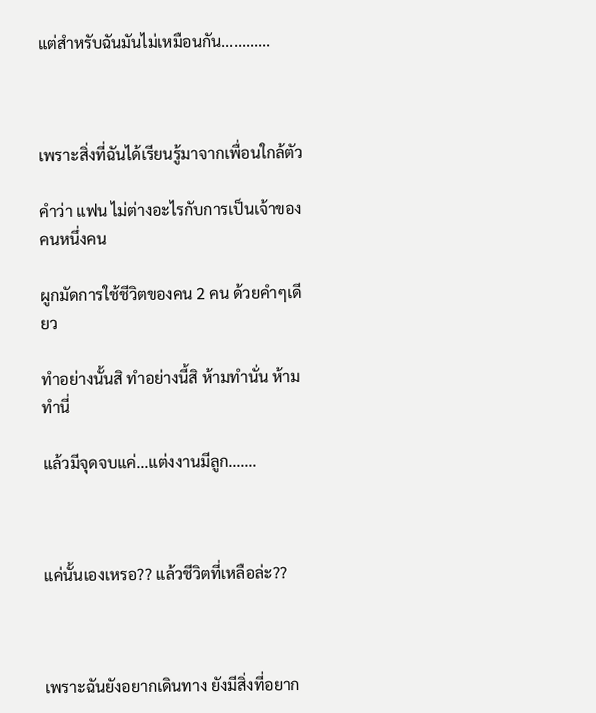แต่สำหรับฉันมันไม่เหมือนกัน............



เพราะสิ่งที่ฉันได้เรียนรู้มาจากเพื่อนใกล้ตัว

คำว่า แฟน ไม่ต่างอะไรกับการเป็นเจ้าของคนหนึ่งคน

ผูกมัดการใช้ชีวิตของคน 2 คน ด้วยคำๆเดียว

ทำอย่างนั้นสิ ทำอย่างนี้สิ ห้ามทำนั่น ห้ามทำนี่

แล้วมีจุดจบแค่...แต่งงานมีลูก.......



แค่นั้นเองเหรอ?? แล้วชีวิตที่เหลือล่ะ??



เพราะฉันยังอยากเดินทาง ยังมีสิ่งที่อยาก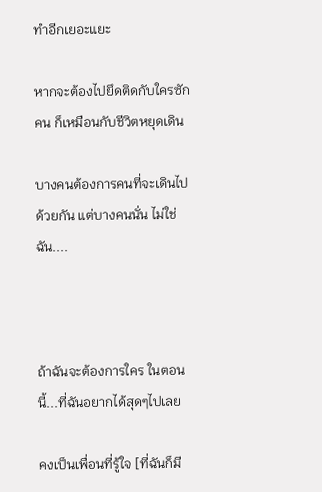ทำอีกเยอะแยะ

หากจะต้องไปยึดติดกับใครซักคน ก็เหมือนกับชีวิตหยุดเดิน

บางคนต้องการคนที่จะเดินไปด้วยกัน แต่บางคนนั่น ไม่ใช่ฉัน....



ถ้าฉันจะต้องการใคร ในตอนนี้...ที่ฉันอยากได้สุดๆไปเลย

คงเป็นเพื่อนที่รู้ใจ [ที่ฉันก็มี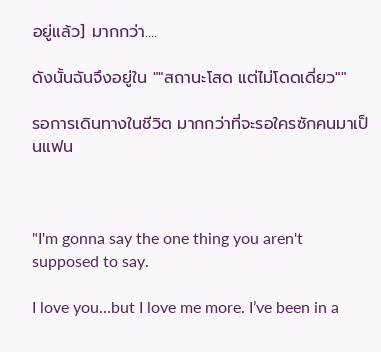อยู่แล้ว] มากกว่า....

ดังนั้นฉันจึงอยู่ใน ""สถานะโสด แต่ไม่โดดเดี่ยว""

รอการเดินทางในชีวิต มากกว่าที่จะรอใครซักคนมาเป็นแฟน



"I'm gonna say the one thing you aren't supposed to say.

I love you…but I love me more. I’ve been in a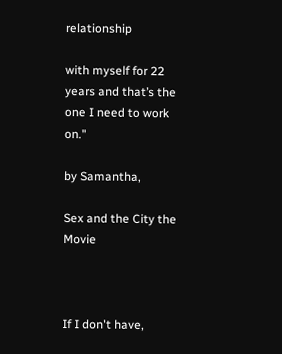relationship

with myself for 22 years and that’s the one I need to work on."

by Samantha,

Sex and the City the Movie



If I don't have,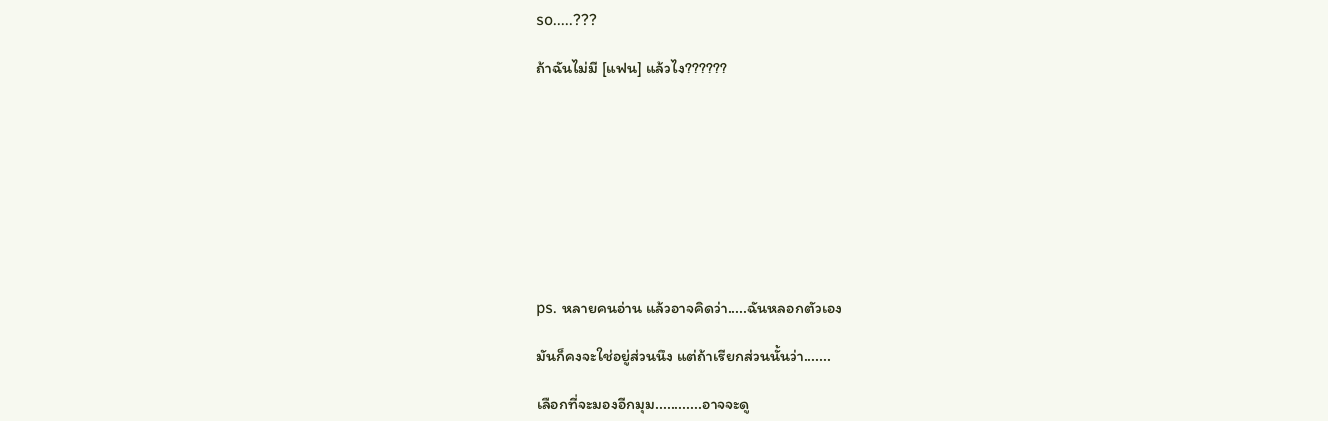so.....???

ถ้าฉันไม่มี [แฟน] แล้วไง??????









ps. หลายคนอ่าน แล้วอาจคิดว่า.....ฉันหลอกตัวเอง

มันก็คงจะใช่อยู่ส่วนนึง แต่ถ้าเรียกส่วนนั้นว่า.......

เลือกที่จะมองอีกมุม............อาจจะดู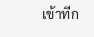เข้าทีก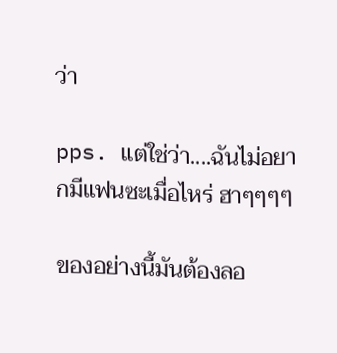ว่า

pps. แต่ใช่ว่า....ฉันไม่อยากมีแฟนซะเมื่อไหร่ ฮาๆๆๆๆ

ของอย่างนี้มันต้องลอ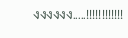งงงงงง.....!!!!!!!!!!!!